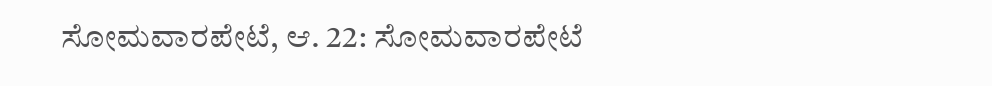ಸೋಮವಾರಪೇಟೆ, ಆ. 22: ಸೋಮವಾರಪೇಟೆ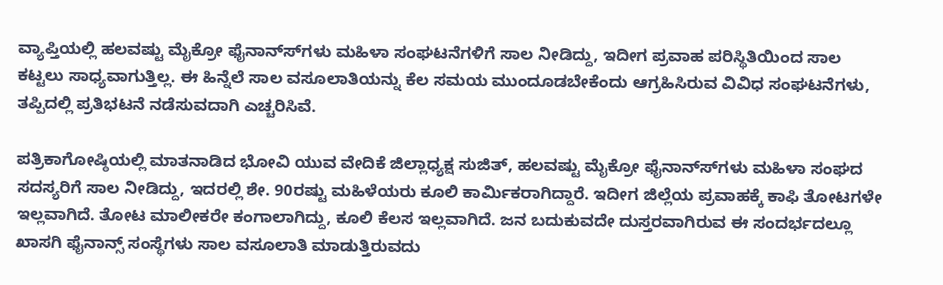ವ್ಯಾಪ್ತಿಯಲ್ಲಿ ಹಲವಷ್ಟು ಮೈಕ್ರೋ ಫೈನಾನ್ಸ್‍ಗಳು ಮಹಿಳಾ ಸಂಘಟನೆಗಳಿಗೆ ಸಾಲ ನೀಡಿದ್ದು, ಇದೀಗ ಪ್ರವಾಹ ಪರಿಸ್ಥಿತಿಯಿಂದ ಸಾಲ ಕಟ್ಟಲು ಸಾಧ್ಯವಾಗುತ್ತಿಲ್ಲ. ಈ ಹಿನ್ನೆಲೆ ಸಾಲ ವಸೂಲಾತಿಯನ್ನು ಕೆಲ ಸಮಯ ಮುಂದೂಡಬೇಕೆಂದು ಆಗ್ರಹಿಸಿರುವ ವಿವಿಧ ಸಂಘಟನೆಗಳು, ತಪ್ಪಿದಲ್ಲಿ ಪ್ರತಿಭಟನೆ ನಡೆಸುವದಾಗಿ ಎಚ್ಚರಿಸಿವೆ.

ಪತ್ರಿಕಾಗೋಷ್ಠಿಯಲ್ಲಿ ಮಾತನಾಡಿದ ಭೋವಿ ಯುವ ವೇದಿಕೆ ಜಿಲ್ಲಾಧ್ಯಕ್ಷ ಸುಜಿತ್, ಹಲವಷ್ಟು ಮೈಕ್ರೋ ಫೈನಾನ್ಸ್‍ಗಳು ಮಹಿಳಾ ಸಂಘದ ಸದಸ್ಯರಿಗೆ ಸಾಲ ನೀಡಿದ್ದು, ಇದರಲ್ಲಿ ಶೇ. 90ರಷ್ಟು ಮಹಿಳೆಯರು ಕೂಲಿ ಕಾರ್ಮಿಕರಾಗಿದ್ದಾರೆ. ಇದೀಗ ಜಿಲ್ಲೆಯ ಪ್ರವಾಹಕ್ಕೆ ಕಾಫಿ ತೋಟಗಳೇ ಇಲ್ಲವಾಗಿದೆ. ತೋಟ ಮಾಲೀಕರೇ ಕಂಗಾಲಾಗಿದ್ದು, ಕೂಲಿ ಕೆಲಸ ಇಲ್ಲವಾಗಿದೆ. ಜನ ಬದುಕುವದೇ ದುಸ್ತರವಾಗಿರುವ ಈ ಸಂದರ್ಭದಲ್ಲೂ ಖಾಸಗಿ ಫೈನಾನ್ಸ್ ಸಂಸ್ಥೆಗಳು ಸಾಲ ವಸೂಲಾತಿ ಮಾಡುತ್ತಿರುವದು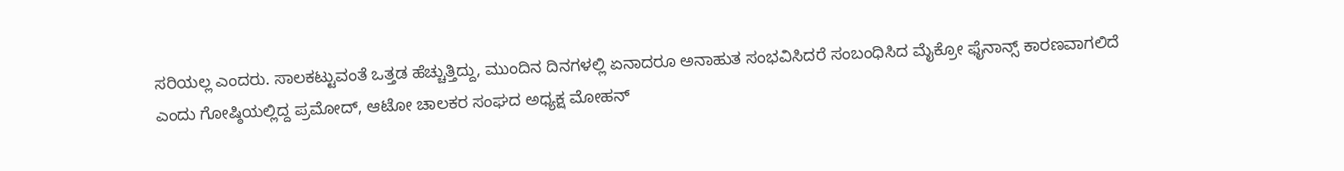ಸರಿಯಲ್ಲ ಎಂದರು. ಸಾಲಕಟ್ಟುವಂತೆ ಒತ್ತಡ ಹೆಚ್ಚುತ್ತಿದ್ದು, ಮುಂದಿನ ದಿನಗಳಲ್ಲಿ ಏನಾದರೂ ಅನಾಹುತ ಸಂಭವಿಸಿದರೆ ಸಂಬಂಧಿಸಿದ ಮೈಕ್ರೋ ಫೈನಾನ್ಸ್ ಕಾರಣವಾಗಲಿದೆ ಎಂದು ಗೋಷ್ಠಿಯಲ್ಲಿದ್ದ ಪ್ರಮೋದ್, ಆಟೋ ಚಾಲಕರ ಸಂಘದ ಅಧ್ಯಕ್ಷ ಮೋಹನ್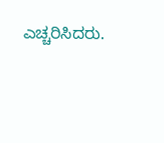ಎಚ್ಚರಿಸಿದರು.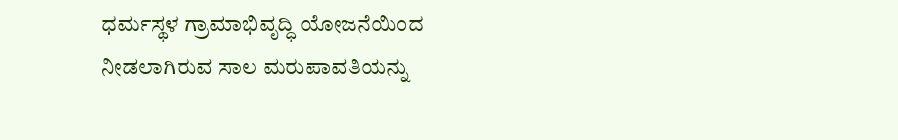ಧರ್ಮಸ್ಥಳ ಗ್ರಾಮಾಭಿವೃದ್ಧಿ ಯೋಜನೆಯಿಂದ ನೀಡಲಾಗಿರುವ ಸಾಲ ಮರುಪಾವತಿಯನ್ನು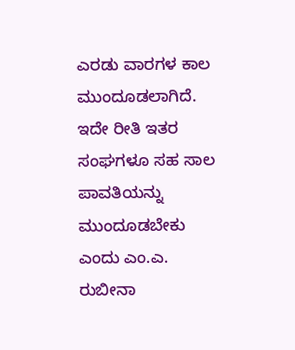ಎರಡು ವಾರಗಳ ಕಾಲ ಮುಂದೂಡಲಾಗಿದೆ. ಇದೇ ರೀತಿ ಇತರ ಸಂಘಗಳೂ ಸಹ ಸಾಲ ಪಾವತಿಯನ್ನು ಮುಂದೂಡಬೇಕು ಎಂದು ಎಂ.ಎ. ರುಬೀನಾ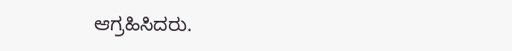ಆಗ್ರಹಿಸಿದರು.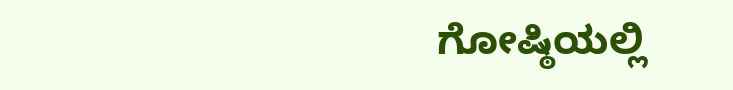ಗೋಷ್ಠಿಯಲ್ಲಿ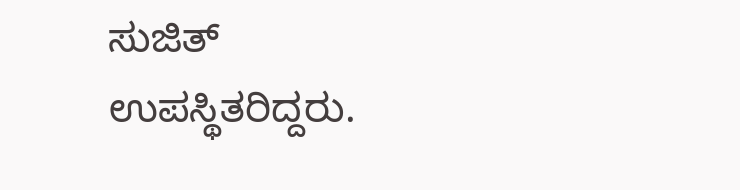ಸುಜಿತ್ ಉಪಸ್ಥಿತರಿದ್ದರು.